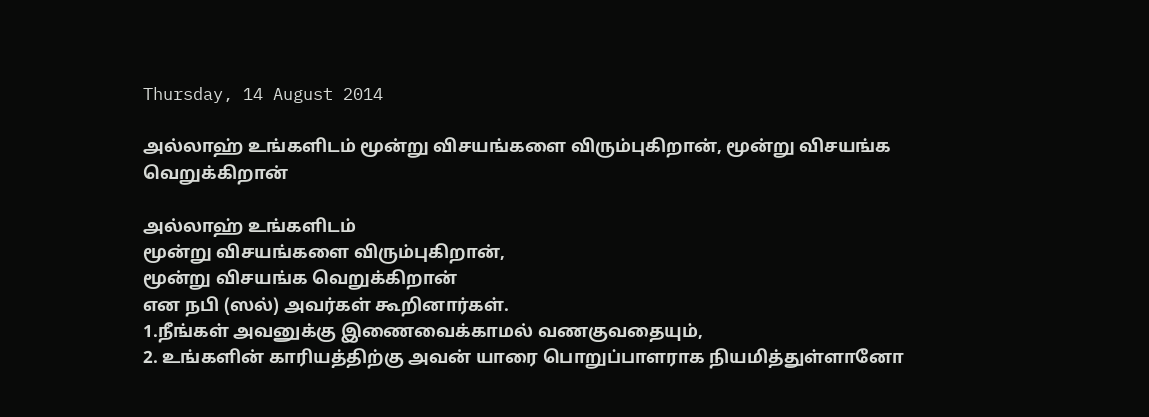Thursday, 14 August 2014

அல்லாஹ் உங்களிடம் மூன்று விசயங்களை விரும்புகிறான், மூன்று விசயங்க வெறுக்கிறான்

அல்லாஹ் உங்களிடம்
மூன்று விசயங்களை விரும்புகிறான்,
மூன்று விசயங்க வெறுக்கிறான்
என நபி (ஸல்) அவர்கள் கூறினார்கள்.
1.நீங்கள் அவனுக்கு இணைவைக்காமல் வணகுவதையும்,
2. உங்களின் காரியத்திற்கு அவன் யாரை பொறுப்பாளராக நியமித்துள்ளானோ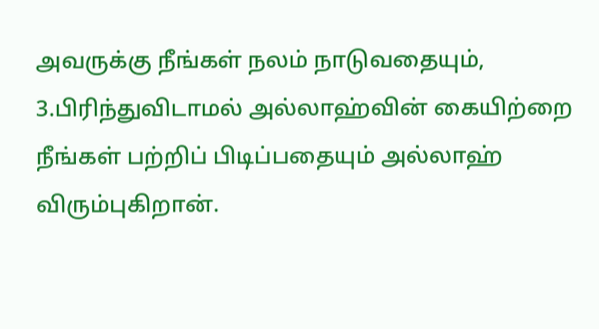அவருக்கு நீங்கள் நலம் நாடுவதையும்,
3.பிரிந்துவிடாமல் அல்லாஹ்வின் கையிற்றை நீங்கள் பற்றிப் பிடிப்பதையும் அல்லாஹ் விரும்புகிறான்.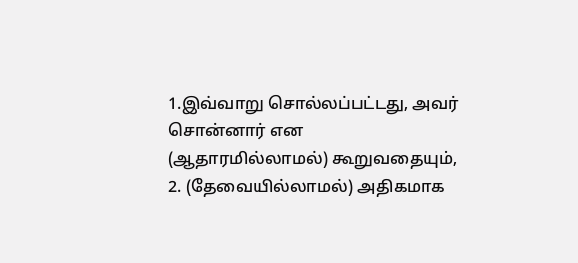1.இவ்வாறு சொல்லப்பட்டது, அவர் சொன்னார் என (ஆதாரமில்லாமல்) கூறுவதையும்,
2. (தேவையில்லாமல்) அதிகமாக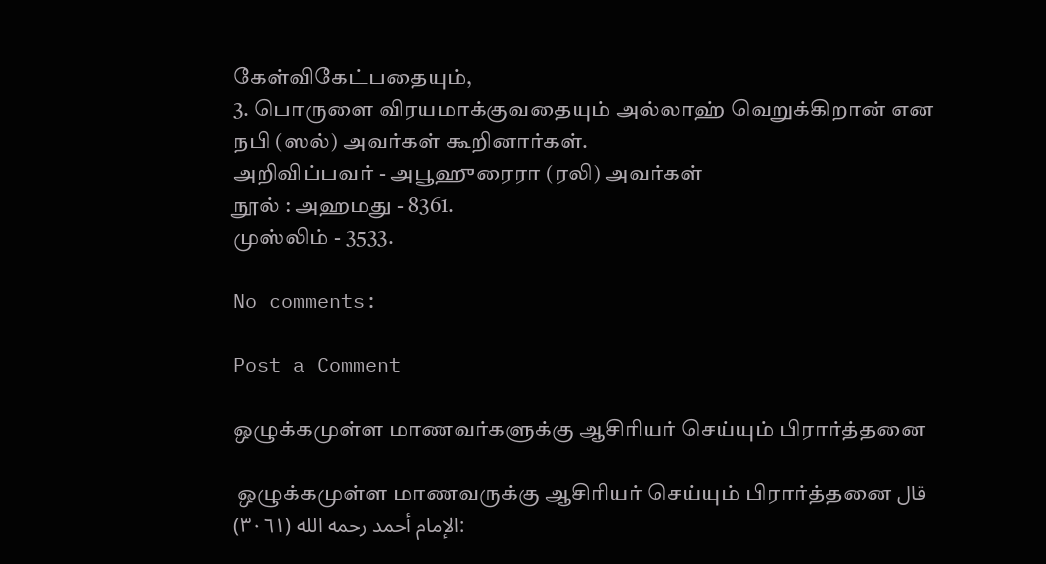கேள்விகேட்பதையும்,
3. பொருளை விரயமாக்குவதையும் அல்லாஹ் வெறுக்கிறான் என நபி (ஸல்) அவர்கள் கூறினார்கள்.
அறிவிப்பவர் - அபூஹுரைரா (ரலி) அவர்கள்
நூல் : அஹமது - 8361.
முஸ்லிம் - 3533.

No comments:

Post a Comment

ஒழுக்கமுள்ள மாணவர்களுக்கு ஆசிரியர் செய்யும் பிரார்த்தனை

 ஒழுக்கமுள்ள மாணவருக்கு ஆசிரியர் செய்யும் பிரார்த்தனை قال الإمام أحمد رحمه الله (٣٠٦١):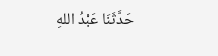حَدَّثَنَا عَبْدُ اللهِ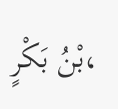بْنُ بَكْرٍ،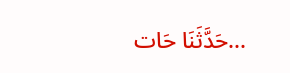حَدَّثَنَا حَات...